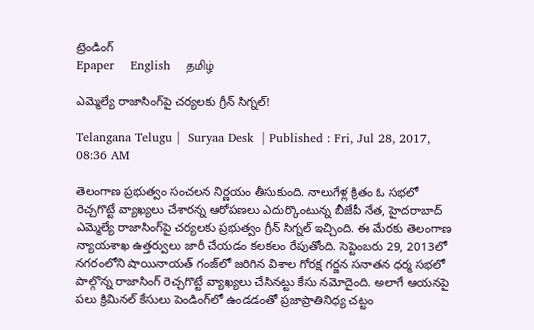ట్రెండింగ్
Epaper    English    தமிழ்

ఎమ్మెల్యే రాజాసింగ్‌పై చర్యలకు గ్రీన్ సిగ్నల్!

Telangana Telugu |  Suryaa Desk  | Published : Fri, Jul 28, 2017, 08:36 AM

తెలంగాణ ప్రభుత్వం సంచలన నిర్ణయం తీసుకుంది. నాలుగేళ్ల క్రితం ఓ సభలో రెచ్చగొట్టే వ్యాఖ్యలు చేశారన్న ఆరోపణలు ఎదుర్కొంటున్న బీజేపీ నేత, హైదరాబాద్ ఎమ్మెల్యే రాజాసింగ్‌పై చర్యలకు ప్రభుత్వం గ్రీన్ సిగ్నల్ ఇచ్చింది. ఈ మేరకు తెలంగాణ న్యాయశాఖ ఉత్తర్వులు జారీ చేయడం కలకలం రేపుతోంది. సెప్టెంబరు 29, 2013లో నగరంలోని షాయినాయత్ గంజ్‌లో జరిగిన విశాల గోరక్ష గర్జన సనాతన ధర్మ సభలో పాల్గొన్న రాజాసింగ్ రెచ్చగొట్టే వ్యాఖ్యలు చేసినట్టు కేసు నమోదైంది. అలాగే ఆయనపై పలు క్రిమినల్ కేసులు పెండింగ్‌లో ఉండడంతో ప్రజాప్రాతినిధ్య చట్టం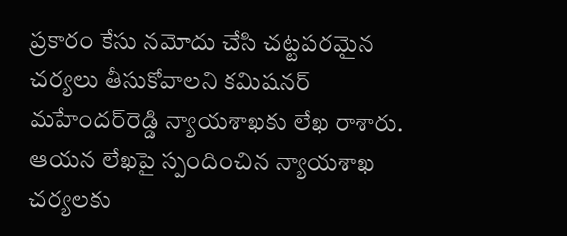ప్రకారం కేసు నమోదు చేసి చట్టపరమైన చర్యలు తీసుకోవాలని కమిషనర్ మహేందర్‌రెడ్డి న్యాయశాఖకు లేఖ రాశారు. ఆయన లేఖపై స్పందించిన న్యాయశాఖ చర్యలకు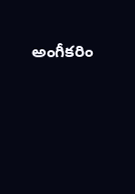అంగీకరిం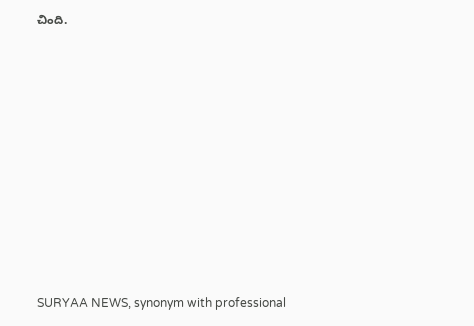చింది.










SURYAA NEWS, synonym with professional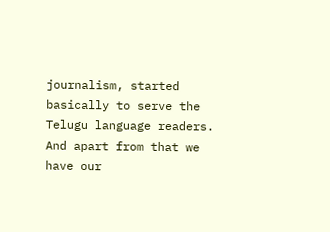journalism, started basically to serve the Telugu language readers. And apart from that we have our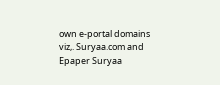own e-portal domains viz,. Suryaa.com and Epaper Suryaa